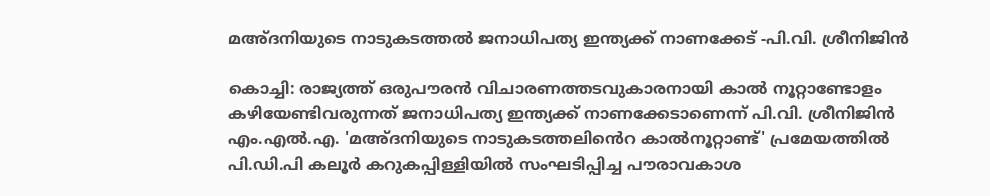മഅ്ദനിയുടെ നാടുകടത്തല്‍ ജനാധിപത്യ ഇന്ത്യക്ക് നാണക്കേട് -പി.വി. ശ്രീനിജിന്‍

കൊച്ചി: രാജ്യത്ത് ഒരുപൗരന്‍ വിചാരണത്തടവുകാരനായി കാല്‍ നൂറ്റാണ്ടോളം കഴിയേണ്ടിവരുന്നത് ജനാധിപത്യ ഇന്ത്യക്ക് നാണക്കേടാണെന്ന് പി.വി. ശ്രീനിജിന്‍ എം.എല്‍.എ. 'മഅ്ദനിയുടെ നാടുകടത്തലി‍ൻെറ കാല്‍നൂറ്റാണ്ട്' പ്രമേയത്തില്‍ പി.ഡി.പി കലൂർ കറുകപ്പിള്ളിയില്‍ സംഘടിപ്പിച്ച പൗരാവകാശ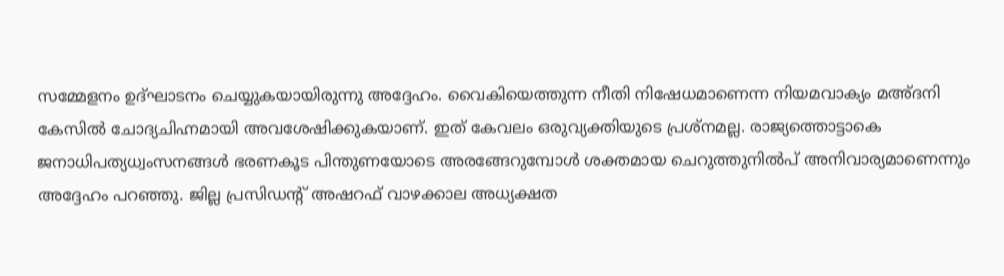സമ്മേളനം ഉദ്ഘാടനം ചെയ്യുകയായിരുന്നു അദ്ദേഹം. വൈകിയെത്തുന്ന നീതി നിഷേധമാണെന്ന നിയമവാക്യം മഅ്ദനി കേസില്‍ ചോദ്യചിഹ്നമായി അവശേഷിക്കുകയാണ്. ഇത് കേവലം ഒരുവ്യക്തിയുടെ പ്രശ്നമല്ല. രാജ്യത്തൊട്ടാകെ ജനാധിപത്യധ്വംസനങ്ങള്‍ ഭരണകൂട പിന്തുണയോടെ അരങ്ങേറുമ്പോള്‍ ശക്തമായ ചെറുത്തുനിൽപ് അനിവാര്യമാണെന്നും അദ്ദേഹം പറഞ്ഞു. ജില്ല പ്രസിഡന്‍റ് അഷറഫ് വാഴക്കാല അധ്യക്ഷത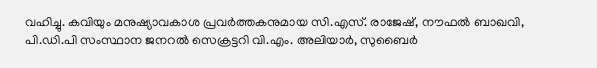വഹിച്ചു. കവിയും മനുഷ്യാവകാശ പ്രവര്‍ത്തകനുമായ സി.എസ്. രാജേഷ്, നൗഫല്‍ ബാഖവി, പി.ഡി.പി സംസ്ഥാന ജനറല്‍ സെക്രട്ടറി വി.എം. അലിയാര്‍, സുബൈര്‍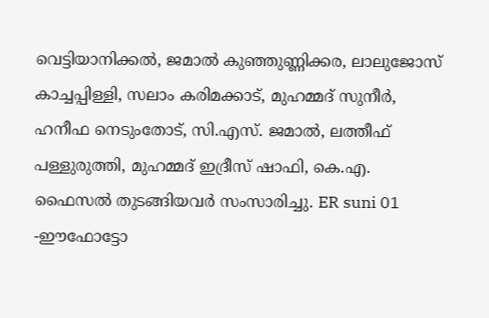വെട്ടിയാനിക്കല്‍, ജമാല്‍ കുഞ്ഞുണ്ണിക്കര, ലാലുജോസ് കാച്ചപ്പിള്ളി, സലാം കരിമക്കാട്, മുഹമ്മദ് സുനീര്‍, ഹനീഫ നെടുംതോട്, സി.എസ്. ജമാല്‍, ലത്തീഫ് പള്ളുരുത്തി, മുഹമ്മദ് ഇദ്രീസ് ഷാഫി, കെ.എ. ഫൈസല്‍ തുടങ്ങിയവര്‍ സംസാരിച്ചു. ER suni 01 -ഈഫോട്ടോ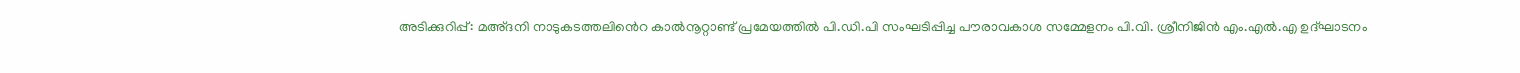അടിക്കുറിപ്പ്: മഅ്ദനി നാടുകടത്തലി‍ൻെറ കാല്‍നൂറ്റാണ്ട് പ്രമേയത്തില്‍ പി.ഡി.പി സംഘടിപ്പിച്ച പൗരാവകാശ സമ്മേളനം പി.വി. ശ്രീനിജിന്‍ എം.എല്‍.എ ഉദ്ഘാടനം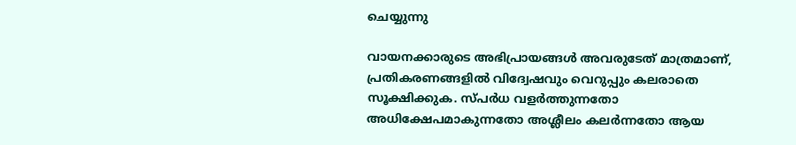ചെയ്യുന്നു

വായനക്കാരുടെ അഭിപ്രായങ്ങള്‍ അവരുടേത് മാത്രമാണ്, പ്രതികരണങ്ങളിൽ വിദ്വേഷവും വെറുപ്പും കലരാതെ സൂക്ഷിക്കുക. സ്പർധ വളർത്തുന്നതോ അധിക്ഷേപമാകുന്നതോ അശ്ലീലം കലർന്നതോ ആയ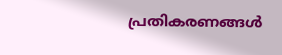പ്രതികരണങ്ങൾ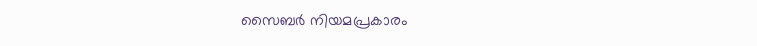സൈബർ നിയമപ്രകാരം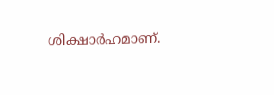ശിക്ഷാർഹമാണ്.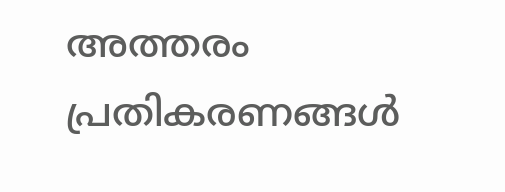അത്തരം പ്രതികരണങ്ങൾ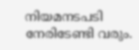നിയമനടപടി നേരിടേണ്ടി വരും.